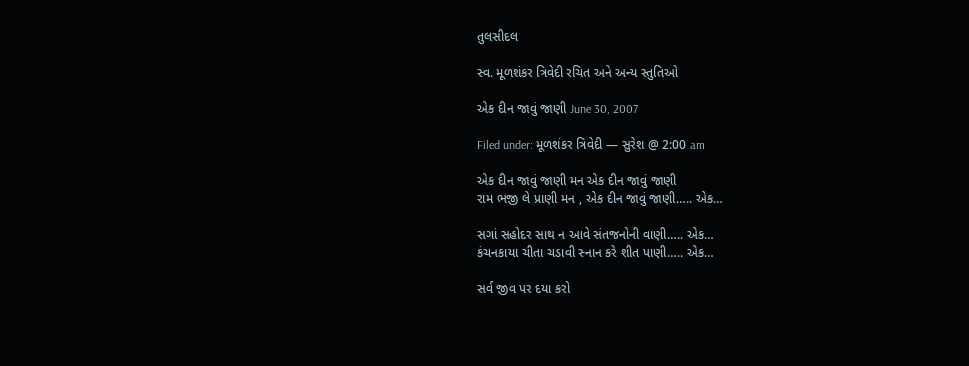તુલસીદલ

સ્વ. મૂળશંકર ત્રિવેદી રચિત અને અન્ય સ્તુતિઓ

એક દીન જાવું જાણી June 30, 2007

Filed under: મૂળશંકર ત્રિવેદી — સુરેશ @ 2:00 am

એક દીન જાવું જાણી મન એક દીન જાવું જાણી
રામ ભજી લે પ્રાણી મન , એક દીન જાવું જાણી….. એક…

સગાં સહોદર સાથ ન આવે સંતજનોની વાણી….. એક…
કંચનકાયા ચીતા ચડાવી સ્નાન કરે શીત પાણી….. એક…

સર્વ જીવ પર દયા કરો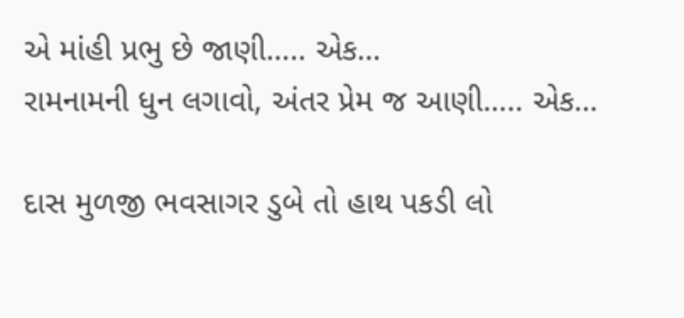એ માંહી પ્રભુ છે જાણી….. એક…
રામનામની ધુન લગાવો, અંતર પ્રેમ જ આણી….. એક…

દાસ મુળજી ભવસાગર ડુબે તો હાથ પકડી લો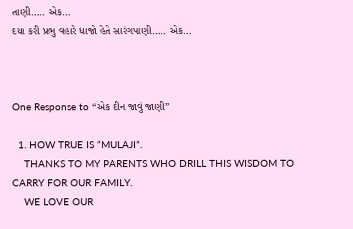તાણી….. એક…
દયા કરી પ્રભુ વહારે ધાજો હેતે સારંગપાણી….. એક…



One Response to “એક દીન જાવું જાણી”

  1. HOW TRUE IS “MULAJI”.
    THANKS TO MY PARENTS WHO DRILL THIS WISDOM TO CARRY FOR OUR FAMILY.
    WE LOVE OUR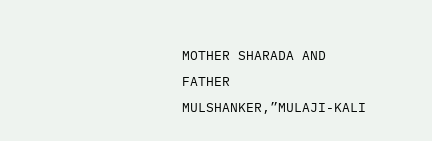MOTHER SHARADA AND FATHER MULSHANKER,”MULAJI-KALI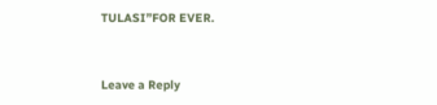TULASI”FOR EVER.


Leave a Reply